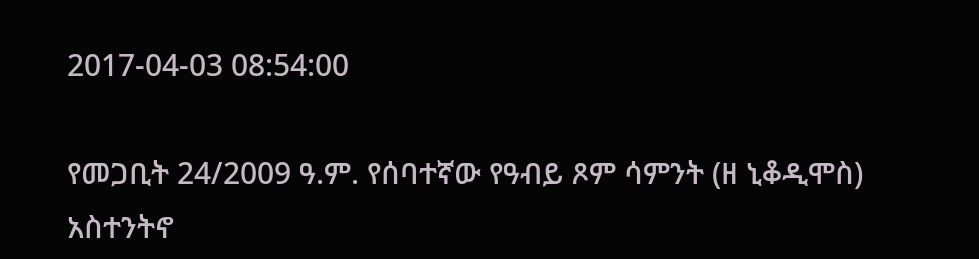2017-04-03 08:54:00

የመጋቢት 24/2009 ዓ.ም. የሰባተኛው የዓብይ ጾም ሳምንት (ዘ ኒቆዲሞስ) አስተንትኖ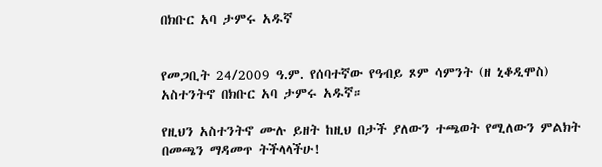በክቡር አባ ታምሩ አዱኛ


የመጋቢት 24/2009 ዓ.ም. የሰባተኛው የዓብይ ጾም ሳምንት (ዘ ኒቆዲሞስ)  አስተንትኖ በክቡር አባ ታምሩ አዱኛ።

የዚህን አስተንትኖ ሙሉ ይዘት ከዚህ በታች ያለውን ተጫወት የሚለውን ምልክት በመጫን ማዳመጥ ትችላላችሁ!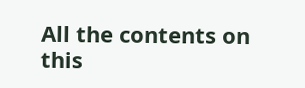All the contents on this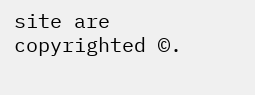site are copyrighted ©.